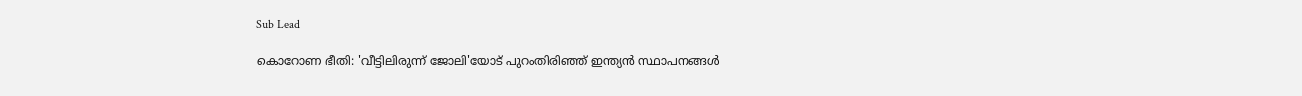Sub Lead

കൊറോണ ഭീതി: 'വീട്ടിലിരുന്ന് ജോലി'യോട് പുറംതിരിഞ്ഞ് ഇന്ത്യന്‍ സ്ഥാപനങ്ങള്‍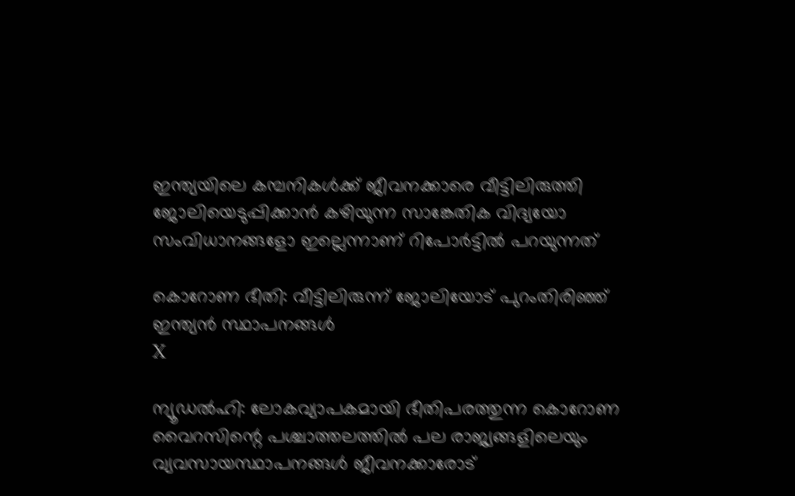ഇന്ത്യയിലെ കമ്പനികള്‍ക്ക് ജീവനക്കാരെ വീട്ടിലിരുത്തി ജോലിയെടുപ്പിക്കാന്‍ കഴിയുന്ന സാങ്കേതിക വിദ്യയോ സംവിധാനങ്ങളോ ഇല്ലെന്നാണ് റിപോര്‍ട്ടില്‍ പറയുന്നത്

കൊറോണ ഭീതി: വീട്ടിലിരുന്ന് ജോലിയോട് പുറംതിരിഞ്ഞ് ഇന്ത്യന്‍ സ്ഥാപനങ്ങള്‍
X

ന്യൂഡല്‍ഹി: ലോകവ്യാപകമായി ഭീതിപരത്തുന്ന കൊറോണ വൈറസിന്റെ പശ്ചാത്തലത്തില്‍ പല രാജ്യങ്ങളിലെയും വ്യവസായസ്ഥാപനങ്ങള്‍ ജീവനക്കാരോട്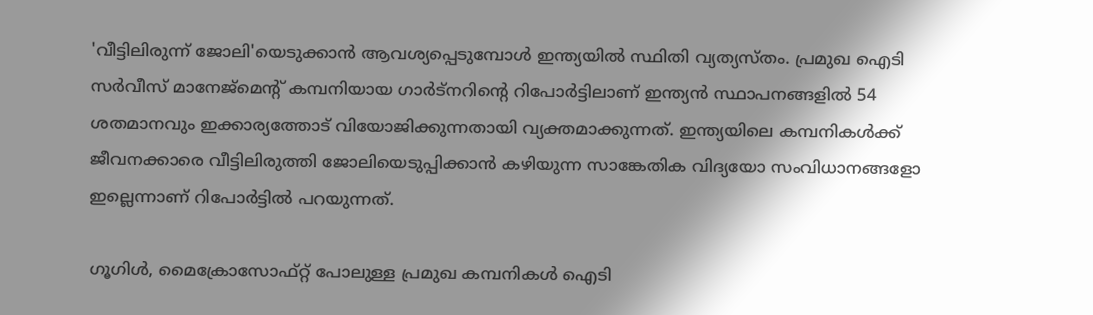'വീട്ടിലിരുന്ന് ജോലി'യെടുക്കാന്‍ ആവശ്യപ്പെടുമ്പോള്‍ ഇന്ത്യയില്‍ സ്ഥിതി വ്യത്യസ്തം. പ്രമുഖ ഐടി സര്‍വീസ് മാനേജ്‌മെന്റ് കമ്പനിയായ ഗാര്‍ട്‌നറിന്റെ റിപോര്‍ട്ടിലാണ് ഇന്ത്യന്‍ സ്ഥാപനങ്ങളില്‍ 54 ശതമാനവും ഇക്കാര്യത്തോട് വിയോജിക്കുന്നതായി വ്യക്തമാക്കുന്നത്. ഇന്ത്യയിലെ കമ്പനികള്‍ക്ക് ജീവനക്കാരെ വീട്ടിലിരുത്തി ജോലിയെടുപ്പിക്കാന്‍ കഴിയുന്ന സാങ്കേതിക വിദ്യയോ സംവിധാനങ്ങളോ ഇല്ലെന്നാണ് റിപോര്‍ട്ടില്‍ പറയുന്നത്.

ഗൂഗിള്‍, മൈക്രോസോഫ്റ്റ് പോലുള്ള പ്രമുഖ കമ്പനികള്‍ ഐടി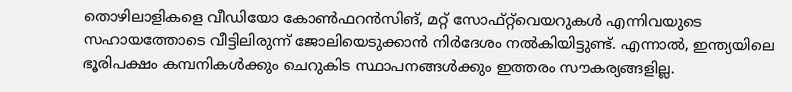തൊഴിലാളികളെ വീഡിയോ കോണ്‍ഫറന്‍സിങ്, മറ്റ് സോഫ്റ്റ്‌വെയറുകള്‍ എന്നിവയുടെ സഹായത്തോടെ വീട്ടിലിരുന്ന് ജോലിയെടുക്കാന്‍ നിര്‍ദേശം നല്‍കിയിട്ടുണ്ട്. എന്നാല്‍, ഇന്ത്യയിലെ ഭൂരിപക്ഷം കമ്പനികള്‍ക്കും ചെറുകിട സ്ഥാപനങ്ങള്‍ക്കും ഇത്തരം സൗകര്യങ്ങളില്ല.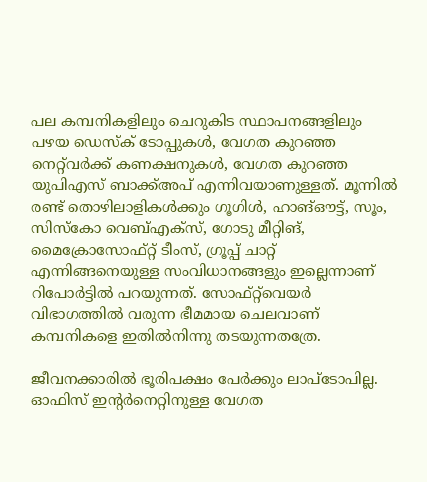പല കമ്പനികളിലും ചെറുകിട സ്ഥാപനങ്ങളിലും പഴയ ഡെസ്‌ക് ടോപ്പുകള്‍, വേഗത കുറഞ്ഞ നെറ്റ്‌വര്‍ക്ക് കണക്ഷനുകള്‍, വേഗത കുറഞ്ഞ യുപിഎസ് ബാക്ക്അപ് എന്നിവയാണുള്ളത്. മൂന്നില്‍ രണ്ട് തൊഴിലാളികള്‍ക്കും ഗൂഗിള്‍, ഹാങ്ഔട്ട്, സൂം, സിസ്‌കോ വെബ്എക്‌സ്, ഗോടു മീറ്റിങ്, മൈക്രോസോഫ്റ്റ് ടീംസ്, ഗ്രൂപ്പ് ചാറ്റ് എന്നിങ്ങനെയുള്ള സംവിധാനങ്ങളും ഇല്ലെന്നാണ് റിപോര്‍ട്ടില്‍ പറയുന്നത്. സോഫ്റ്റ്‌വെയര്‍ വിഭാഗത്തില്‍ വരുന്ന ഭീമമായ ചെലവാണ് കമ്പനികളെ ഇതില്‍നിന്നു തടയുന്നതത്രേ.

ജീവനക്കാരില്‍ ഭൂരിപക്ഷം പേര്‍ക്കും ലാപ്‌ടോപില്ല. ഓഫിസ് ഇന്റര്‍നെറ്റിനുള്ള വേഗത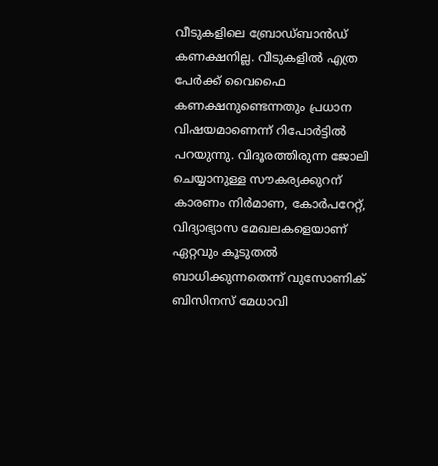വീടുകളിലെ ബ്രോഡ്ബാന്‍ഡ് കണക്ഷനില്ല. വീടുകളില്‍ എത്ര പേര്‍ക്ക് വൈഫൈ കണക്ഷനുണ്ടെന്നതും പ്രധാന വിഷയമാണെന്ന് റിപോര്‍ട്ടില്‍ പറയുന്നു. വിദൂരത്തിരുന്ന ജോലി ചെയ്യാനുള്ള സൗകര്യക്കുറന് കാരണം നിര്‍മാണ, കോര്‍പറേറ്റ്, വിദ്യാഭ്യാസ മേഖലകളെയാണ് ഏറ്റവും കൂടുതല്‍ ബാധിക്കുന്നതെന്ന് വുസോണിക് ബിസിനസ് മേധാവി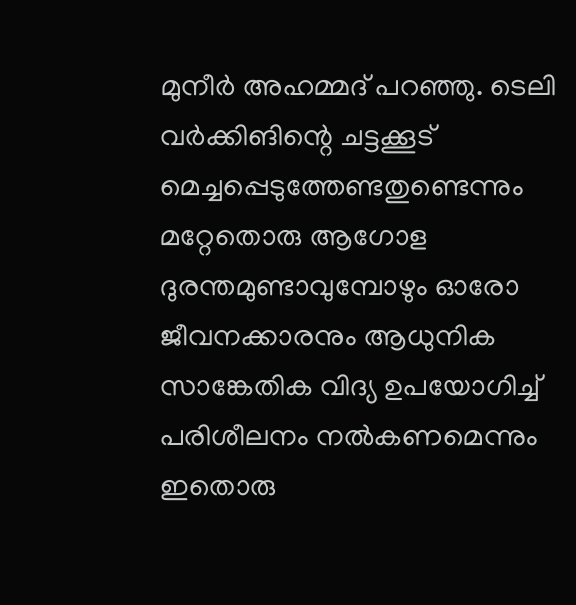മുനീര്‍ അഹമ്മദ് പറഞ്ഞു. ടെലി വര്‍ക്കിങിന്റെ ചട്ടക്കൂട് മെച്ചപ്പെടുത്തേണ്ടതുണ്ടെന്നും മറ്റേതൊരു ആഗോള ദുരന്തമുണ്ടാവുമ്പോഴും ഓരോ ജീവനക്കാരനും ആധുനിക സാങ്കേതിക വിദ്യ ഉപയോഗിച്ച് പരിശീലനം നല്‍കണമെന്നും ഇതൊരു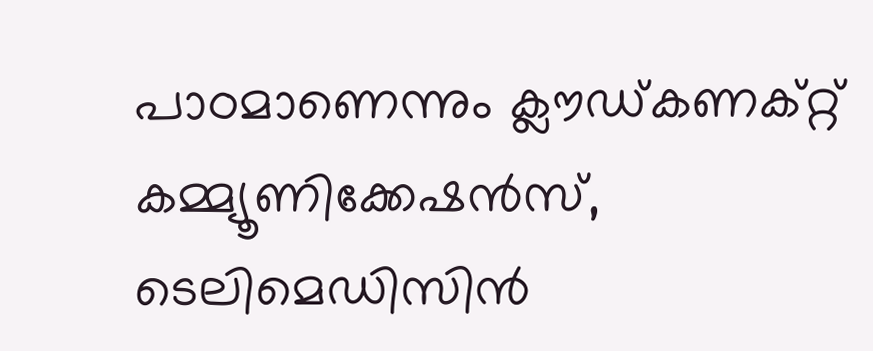പാഠമാണെന്നും ക്ലൗഡ്കണക്റ്റ് കമ്മ്യൂണിക്കേഷന്‍സ്, ടെലിമെഡിസിന്‍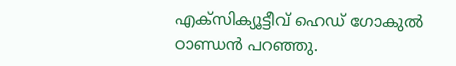എക്‌സിക്യൂട്ടീവ് ഹെഡ് ഗോകുല്‍ ഠാണ്ഡന്‍ പറഞ്ഞു.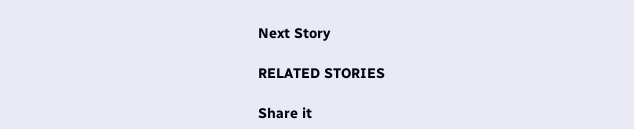Next Story

RELATED STORIES

Share it